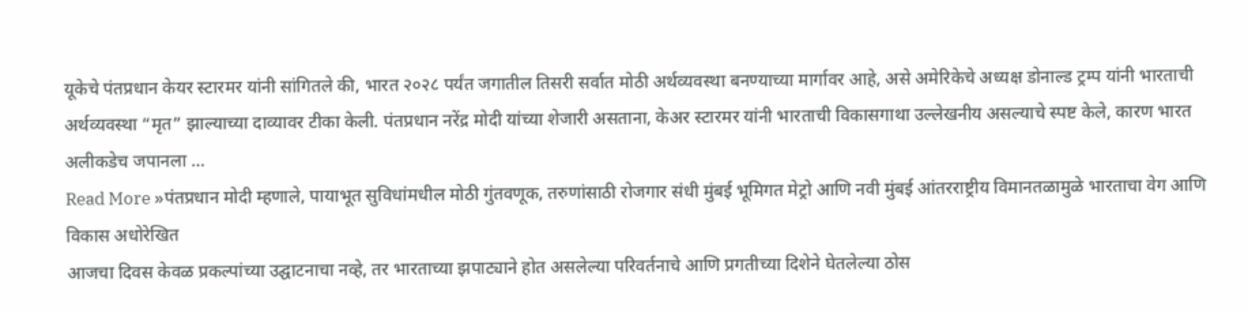यूकेचे पंतप्रधान केयर स्टारमर यांनी सांगितले की, भारत २०२८ पर्यंत जगातील तिसरी सर्वात मोठी अर्थव्यवस्था बनण्याच्या मार्गावर आहे, असे अमेरिकेचे अध्यक्ष डोनाल्ड ट्रम्प यांनी भारताची अर्थव्यवस्था “मृत” झाल्याच्या दाव्यावर टीका केली. पंतप्रधान नरेंद्र मोदी यांच्या शेजारी असताना, केअर स्टारमर यांनी भारताची विकासगाथा उल्लेखनीय असल्याचे स्पष्ट केले, कारण भारत अलीकडेच जपानला …
Read More »पंतप्रधान मोदी म्हणाले, पायाभूत सुविधांमधील मोठी गुंतवणूक, तरुणांसाठी रोजगार संधी मुंबई भूमिगत मेट्रो आणि नवी मुंबई आंतरराष्ट्रीय विमानतळामुळे भारताचा वेग आणि विकास अधोरेखित
आजचा दिवस केवळ प्रकल्पांच्या उद्घाटनाचा नव्हे, तर भारताच्या झपाट्याने होत असलेल्या परिवर्तनाचे आणि प्रगतीच्या दिशेने घेतलेल्या ठोस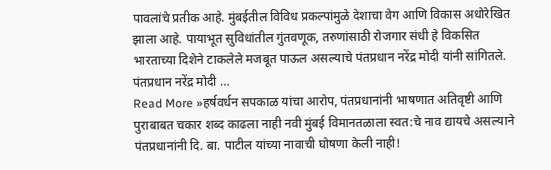पावलांचे प्रतीक आहे. मुंबईतील विविध प्रकल्पांमुळे देशाचा वेग आणि विकास अधोरेखित झाला आहे. पायाभूत सुविधांतील गुंतवणूक, तरुणांसाठी रोजगार संधी हे विकसित भारताच्या दिशेने टाकलेले मजबूत पाऊल असल्याचे पंतप्रधान नरेंद्र मोदी यांनी सांगितले. पंतप्रधान नरेंद्र मोदी …
Read More »हर्षवर्धन सपकाळ यांचा आरोप, पंतप्रधानांनी भाषणात अतिवृष्टी आणि पुराबाबत चकार शब्द काढला नाही नवी मुंबई विमानतळाला स्वत:चे नाव द्यायचे असल्याने पंतप्रधानांनी दि. बा. पाटील यांच्या नावाची घोषणा केली नाही!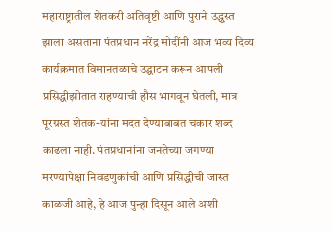महाराष्ट्रातील शेतकरी अतिवृष्टी आणि पुराने उद्ध्वस्त झाला असताना पंतप्रधान नरेंद्र मोदींनी आज भव्य दिव्य कार्यक्रमात विमानतळाचे उद्घाटन करून आपली प्रसिद्धीझोतात राहण्याची हौस भागवून घेतली, मात्र पूरग्रस्त शेतक-यांना मदत देण्याबाबत चकार शब्द काढला नाही. पंतप्रधानांना जनतेच्या जगण्या मरण्यापेक्षा निवडणुकांची आणि प्रसिद्धीची जास्त काळजी आहे, हे आज पुन्हा दिसून आले अशी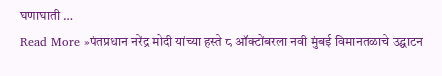घणाघाती …
Read More »पंतप्रधान नरेंद्र मोदी यांच्या हस्ते ८ ऑक्टोंबरला नवी मुंबई विमानतळाचे उद्घाटन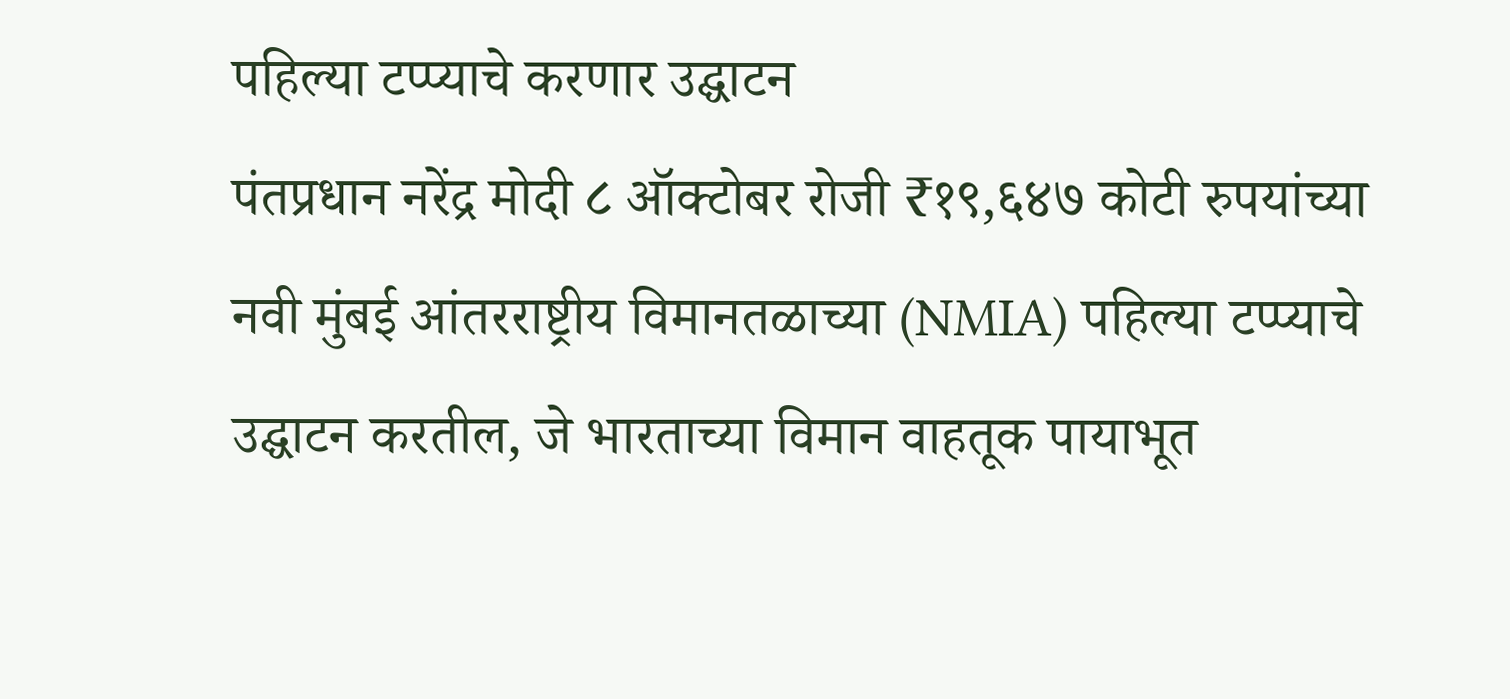पहिल्या टप्प्याचे करणार उद्घाटन
पंतप्रधान नरेंद्र मोदी ८ ऑक्टोबर रोजी ₹१९,६४७ कोटी रुपयांच्या नवी मुंबई आंतरराष्ट्रीय विमानतळाच्या (NMIA) पहिल्या टप्प्याचे उद्घाटन करतील, जे भारताच्या विमान वाहतूक पायाभूत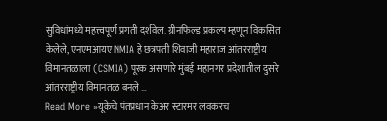सुविधांमध्ये महत्त्वपूर्ण प्रगती दर्शवेल. ग्रीनफिल्ड प्रकल्प म्हणून विकसित केलेले, एनएमआयए NMIA हे छत्रपती शिवाजी महाराज आंतरराष्ट्रीय विमानतळाला (CSMIA) पूरक असणारे मुंबई महानगर प्रदेशातील दुसरे आंतरराष्ट्रीय विमानतळ बनले …
Read More »यूकेचे पंतप्रधान केअर स्टारमर लवकरच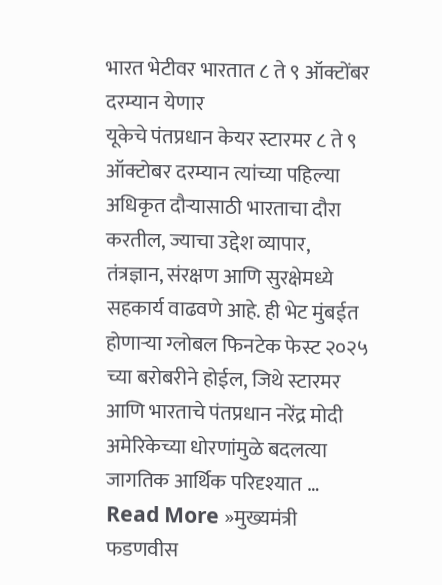भारत भेटीवर भारतात ८ ते ९ ऑक्टोंबर दरम्यान येणार
यूकेचे पंतप्रधान केयर स्टारमर ८ ते ९ ऑक्टोबर दरम्यान त्यांच्या पहिल्या अधिकृत दौऱ्यासाठी भारताचा दौरा करतील, ज्याचा उद्देश व्यापार, तंत्रज्ञान, संरक्षण आणि सुरक्षेमध्ये सहकार्य वाढवणे आहे. ही भेट मुंबईत होणाऱ्या ग्लोबल फिनटेक फेस्ट २०२५ च्या बरोबरीने होईल, जिथे स्टारमर आणि भारताचे पंतप्रधान नरेंद्र मोदी अमेरिकेच्या धोरणांमुळे बदलत्या जागतिक आर्थिक परिदृश्यात …
Read More »मुख्यमंत्री फडणवीस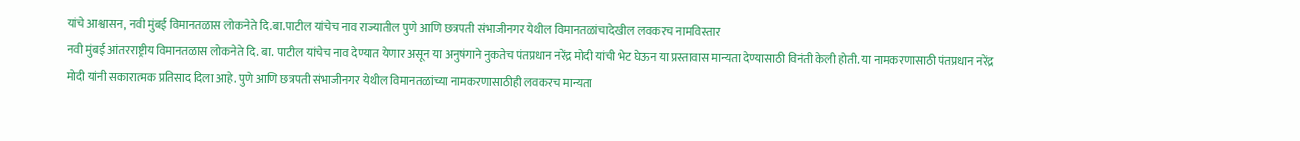यांचे आश्वासन, नवी मुंबई विमानतळास लोकनेते दि.बा.पाटील यांचेच नाव राज्यातील पुणे आणि छत्रपती संभाजीनगर येथील विमानतळांचादेखील लवकरच नामविस्तार
नवी मुंबई आंतरराष्ट्रीय विमानतळास लोकनेते दि. बा. पाटील यांचेच नाव देण्यात येणार असून या अनुषंगाने नुकतेच पंतप्रधान नरेंद्र मोदी यांची भेट घेऊन या प्रस्तावास मान्यता देण्यासाठी विनंती केली होती. या नामकरणासाठी पंतप्रधान नरेंद्र मोदी यांनी सकारात्मक प्रतिसाद दिला आहे. पुणे आणि छत्रपती संभाजीनगर येथील विमानतळांच्या नामकरणासाठीही लवकरच मान्यता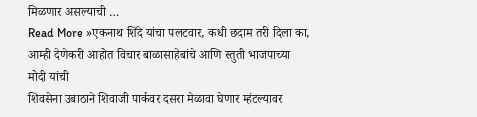मिळणार असल्याची …
Read More »एकनाथ शिंदे यांचा पलटवार, कधी छदाम तरी दिला का, आम्ही देणेकरी आहोत विचार बाळासाहेबांचे आणि स्तुती भाजपाच्या मोदी यांची
शिवसेना उबाठाने शिवाजी पार्कवर दसरा मेळावा घेणार म्हंटल्यावर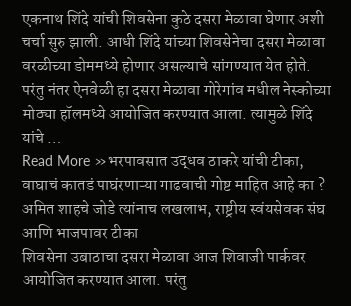एकनाथ शिंदे यांची शिवसेना कुठे दसरा मेळावा घेणार अशी चर्चा सुरु झाली. आधी शिंदे यांच्या शिवसेनेचा दसरा मेळावा वरळीच्या डोममध्ये होणार असल्याचे सांगण्यात येत होते. परंतु नंतर ऐनवेळी हा दसरा मेळावा गोरेगांव मधील नेस्कोच्या मोठ्या हॉलमध्ये आयोजित करण्यात आला. त्यामुळे शिंदे यांचे …
Read More »भरपावसात उद्धव ठाकरे यांची टीका, वाघाचं कातडं पाघंरणाऱ्या गाढवाची गोष्ट माहित आहे का ? अमित शाहचे जोडे त्यांनाच लखलाभ, राष्ट्रीय स्वंयसेवक संघ आणि भाजपावर टीका
शिवसेना उबाठाचा दसरा मेळावा आज शिवाजी पार्कवर आयोजित करण्यात आला. परंतु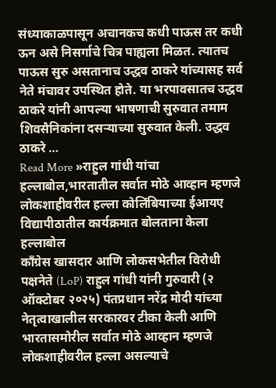संध्याकाळपासून अचानकच कधी पाऊस तर कधी ऊन असे निसर्गाचे चित्र पाह्यला मिळत. त्यातच पाऊस सुरु असतानाच उद्धव ठाकरे यांच्यासह सर्व नेते मंचावर उपस्थित होते. या भरपावसातच उद्धव ठाकरे यांनी आपल्या भाषणाची सुरुवात तमाम शिवसैनिकांना दसऱ्याच्या सुरुवात केली. उद्धव ठाकरे …
Read More »राहुल गांधी यांचा हल्लाबोल,भारतातील सर्वात मोठे आव्हान म्हणजे लोकशाहीवरील हल्ला कोलिंबियाच्या ईआयए विद्यापीठातील कार्यक्रमात बोलताना केला हल्लाबोल
काँग्रेस खासदार आणि लोकसभेतील विरोधी पक्षनेते (LoP) राहुल गांधी यांनी गुरुवारी (२ ऑक्टोबर २०२५) पंतप्रधान नरेंद्र मोदी यांच्या नेतृत्वाखालील सरकारवर टीका केली आणि भारतासमोरील सर्वात मोठे आव्हान म्हणजे लोकशाहीवरील हल्ला असल्याचे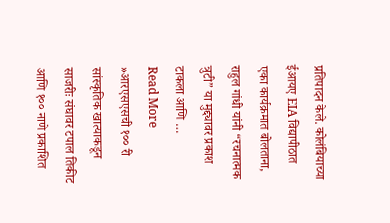प्रतिपादन केले. कोलंबियाच्या ईआयए EIA विद्यापीठात एका कार्यक्रमात बोलताना, राहुल गांधी यांनी “रचनात्मक त्रुटी” या मुद्द्यावर प्रकाश टाकला आणि …
Read More »आरएसएसची १०० री सांस्कृतिक खात्याकडून साजरीः संघावर टपाल तिकीट आणि १०० नाणे प्रकाशित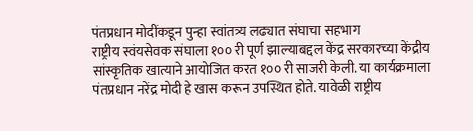पंतप्रधान मोदींकडून पुन्हा स्वांतत्र्य लढ्यात संघाचा सहभाग
राष्ट्रीय स्वंयसेवक संघाला १०० री पूर्ण झाल्याबद्दल केंद्र सरकारच्या केंद्रीय सांस्कृतिक खात्याने आयोजित करत १०० री साजरी केली. या कार्यक्रमाला पंतप्रधान नरेंद्र मोदी हे खास करून उपस्थित होते. यावेळी राष्ट्रीय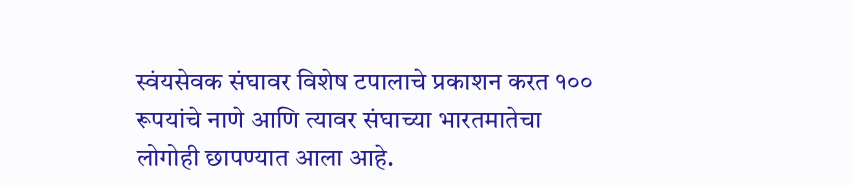स्वंयसेवक संघावर विशेष टपालाचे प्रकाशन करत १०० रूपयांचे नाणे आणि त्यावर संघाच्या भारतमातेचा लोगोही छापण्यात आला आहे.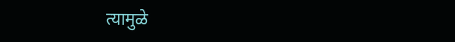त्यामुळे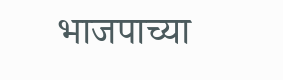भाजपाच्या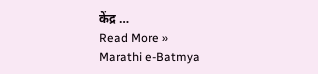केंद्र …
Read More »
Marathi e-Batmya